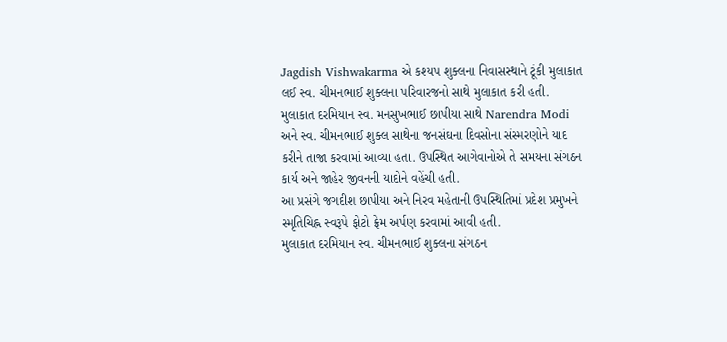Jagdish Vishwakarma એ કશ્યપ શુક્લના નિવાસસ્થાને ટૂંકી મુલાકાત લઈ સ્વ. ચીમનભાઈ શુક્લના પરિવારજનો સાથે મુલાકાત કરી હતી.
મુલાકાત દરમિયાન સ્વ. મનસુખભાઈ છાપીયા સાથે Narendra Modi અને સ્વ. ચીમનભાઈ શુક્લ સાથેના જનસંઘના દિવસોના સંસ્મરણોને યાદ કરીને તાજા કરવામાં આવ્યા હતા. ઉપસ્થિત આગેવાનોએ તે સમયના સંગઠન કાર્ય અને જાહેર જીવનની યાદોને વહેંચી હતી.
આ પ્રસંગે જગદીશ છાપીયા અને નિરવ મહેતાની ઉપસ્થિતિમાં પ્રદેશ પ્રમુખને સ્મૃતિચિહ્ન સ્વરૂપે ફોટો ફ્રેમ અર્પણ કરવામાં આવી હતી.
મુલાકાત દરમિયાન સ્વ. ચીમનભાઈ શુક્લના સંગઠન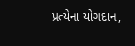પ્રત્યેના યોગદાન,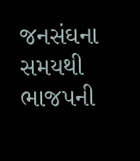જનસંઘના સમયથી ભાજપની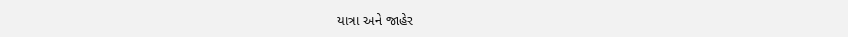યાત્રા અને જાહેર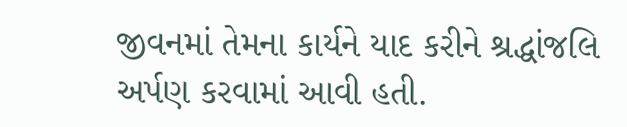જીવનમાં તેમના કાર્યને યાદ કરીને શ્રદ્ધાંજલિ અર્પણ કરવામાં આવી હતી.